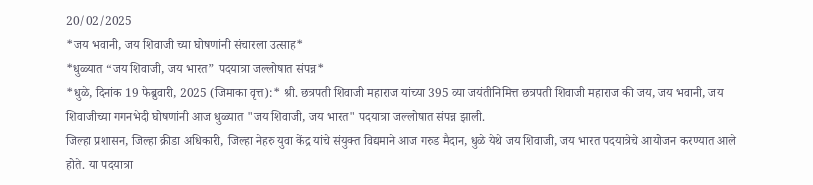20/02/2025
*जय भवानी, जय शिवाजी च्या घोषणांनी संचारला उत्साह*
*धुळ्यात “जय शिवाजी, जय भारत” पदयात्रा जल्लोषात संपन्न*
*धुळे, दिनांक 19 फेब्रुवारी, 2025 (जिमाका वृत्त):* श्री. छत्रपती शिवाजी महाराज यांच्या 395 व्या जयंतीनिमित्त छत्रपती शिवाजी महाराज की जय, जय भवानी, जय शिवाजीच्या गगनभेदी घोषणांनी आज धुळ्यात "जय शिवाजी, जय भारत" पदयात्रा जल्लोषात संपन्न झाली.
जिल्हा प्रशासन, जिल्हा क्रीडा अधिकारी, जिल्हा नेहरु युवा केंद्र यांचे संयुक्त विद्यमाने आज गरुड मैदान, धुळे येथे जय शिवाजी, जय भारत पदयात्रेचे आयोजन करण्यात आले होते. या पदयात्रा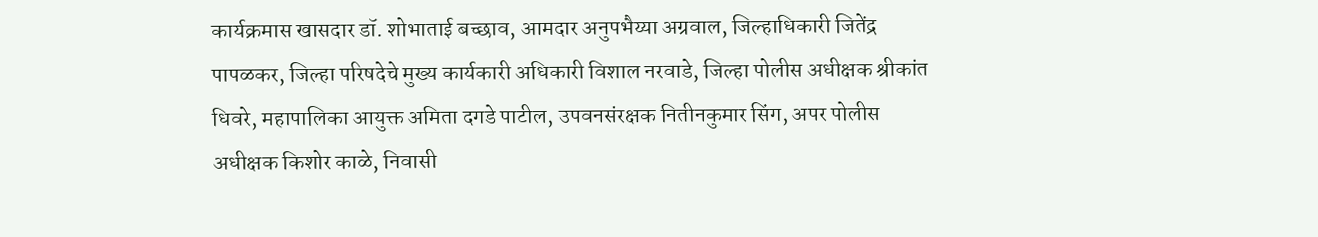कार्यक्रमास खासदार डॉ. शोभाताई बच्छाव, आमदार अनुपभैय्या अग्रवाल, जिल्हाधिकारी जितेंद्र पापळकर, जिल्हा परिषदेचे मुख्य कार्यकारी अधिकारी विशाल नरवाडे, जिल्हा पोलीस अधीक्षक श्रीकांत धिवरे, महापालिका आयुक्त अमिता दगडे पाटील, उपवनसंरक्षक नितीनकुमार सिंग, अपर पोलीस अधीक्षक किशोर काळे, निवासी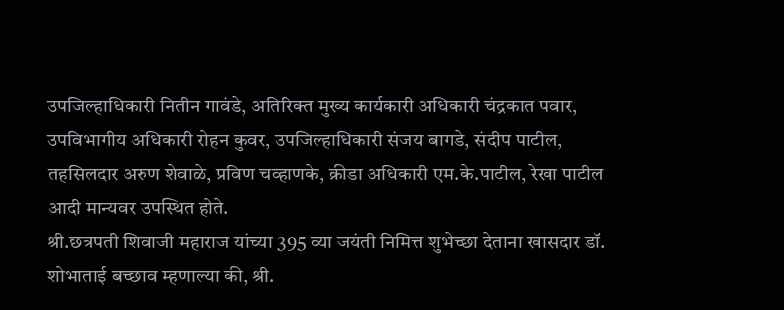उपजिल्हाधिकारी नितीन गावंडे, अतिरिक्त मुख्य कार्यकारी अधिकारी चंद्रकात पवार, उपविभागीय अधिकारी रोहन कुवर, उपजिल्हाधिकारी संजय बागडे, संदीप पाटील, तहसिलदार अरुण शेवाळे, प्रविण चव्हाणके, क्रीडा अधिकारी एम.के.पाटील, रेखा पाटील आदी मान्यवर उपस्थित होते.
श्री.छत्रपती शिवाजी महाराज यांच्या 395 व्या जयंती निमित्त शुभेच्छा देताना खासदार डॉ. शोभाताई बच्छाव म्हणाल्या की, श्री.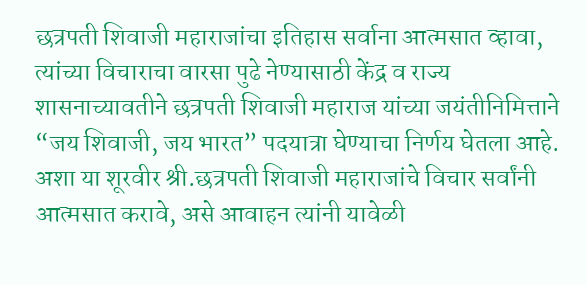छत्रपती शिवाजी महाराजांचा इतिहास सर्वाना आत्मसात व्हावा, त्यांच्या विचाराचा वारसा पुढे नेण्यासाठी केंद्र व राज्य शासनाच्यावतीने छत्रपती शिवाजी महाराज यांच्या जयंतीनिमित्ताने “जय शिवाजी, जय भारत” पदयात्रा घेण्याचा निर्णय घेतला आहे. अशा या शूरवीर श्री.छत्रपती शिवाजी महाराजांचे विचार सर्वांनी आत्मसात करावे, असे आवाहन त्यांनी यावेळी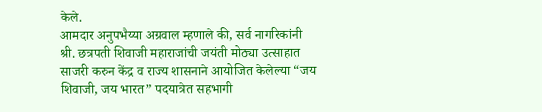केले.
आमदार अनुपभैय्या अग्रवाल म्हणाले की, सर्व नागरिकांनी श्री. छत्रपती शिवाजी महाराजांची जयंती मोठ्या उत्साहात साजरी करुन केंद्र व राज्य शासनाने आयोजित केलेल्या “जय शिवाजी, जय भारत” पदयात्रेत सहभागी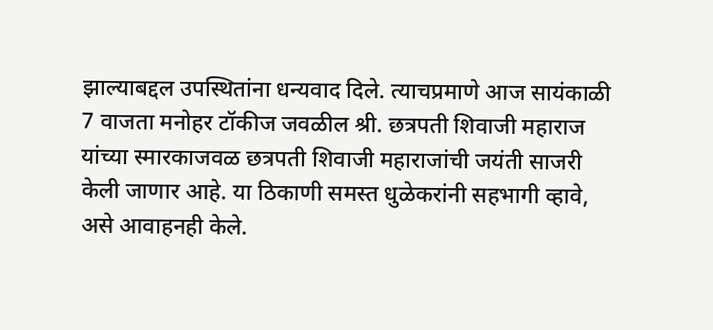झाल्याबद्दल उपस्थितांना धन्यवाद दिले. त्याचप्रमाणे आज सायंकाळी 7 वाजता मनोहर टॉकीज जवळील श्री. छत्रपती शिवाजी महाराज यांच्या स्मारकाजवळ छत्रपती शिवाजी महाराजांची जयंती साजरी केली जाणार आहे. या ठिकाणी समस्त धुळेकरांनी सहभागी व्हावे, असे आवाहनही केले.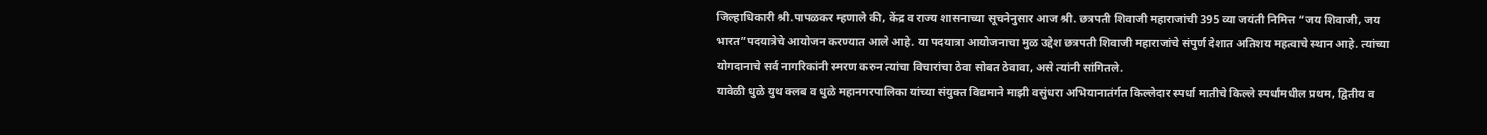जिल्हाधिकारी श्री.पापळकर म्हणाले की, केंद्र व राज्य शासनाच्या सूचनेनुसार आज श्री. छत्रपती शिवाजी महाराजांची 395 व्या जयंती निमित्त “जय शिवाजी, जय भारत”पदयात्रेचे आयोजन करण्यात आले आहे. या पदयात्रा आयोजनाचा मुळ उद्देश छत्रपती शिवाजी महाराजांचे संपुर्ण देशात अतिशय महत्वाचे स्थान आहे. त्यांच्या योगदानाचे सर्व नागरिकांनी स्मरण करुन त्यांचा विचारांचा ठेवा सोबत ठेवावा, असे त्यांनी सांगितले.
यावेळी धुळे युथ क्लब व धुळे महानगरपालिका यांच्या संयुक्त विद्यमाने माझी वसुंधरा अभियानातंर्गत किल्लेदार स्पर्धा मातीचे किल्ले स्पर्धांमधील प्रथम, द्वितीय व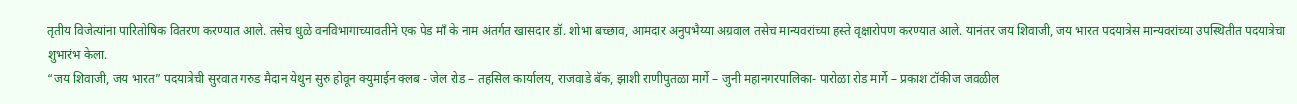तृतीय विजेत्यांना पारितोषिक वितरण करण्यात आले. तसेच धुळे वनविभागाच्यावतीने एक पेड माँ के नाम अंतर्गत खासदार डॉ. शोभा बच्छाव, आमदार अनुपभैय्या अग्रवाल तसेच मान्यवरांच्या हस्ते वृक्षारोपण करण्यात आले. यानंतर जय शिवाजी, जय भारत पदयात्रेस मान्यवरांच्या उपस्थितीत पदयात्रेचा शुभारंभ केला.
“जय शिवाजी, जय भारत” पदयात्रेची सुरवात गरुड मैदान येथुन सुरु होवून क्युमाईन क्लब - जेल रोड – तहसिल कार्यालय, राजवाडे बॅक, झाशी राणीपुतळा मार्गे – जुनी महानगरपालिका- पारोळा रोड मार्गे – प्रकाश टॉकीज जवळील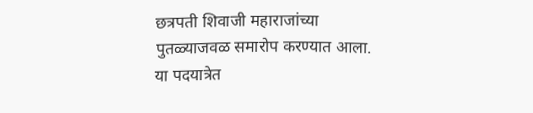छत्रपती शिवाजी महाराजांच्या पुतळ्याजवळ समारोप करण्यात आला.
या पदयात्रेत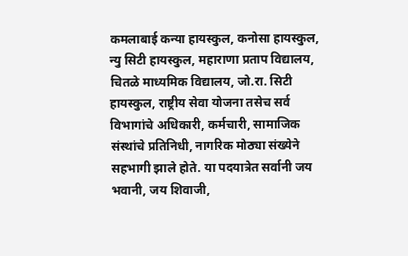कमलाबाई कन्या हायस्कुल, कनोसा हायस्कुल, न्यु सिटी हायस्कुल, महाराणा प्रताप विद्यालय, चितळे माध्यमिक विद्यालय, जो.रा. सिटी हायस्कुल, राष्ट्रीय सेवा योजना तसेच सर्व विभागांचे अधिकारी, कर्मचारी, सामाजिक संस्थांचे प्रतिनिधी, नागरिक मोठ्या संख्येने सहभागी झाले होते. या पदयात्रेत सर्वानी जय भवानी, जय शिवाजी,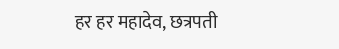हर हर महादेव, छत्रपती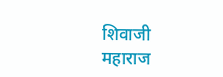शिवाजी महाराज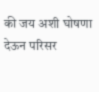की जय अशी घोषणा देऊन परिसर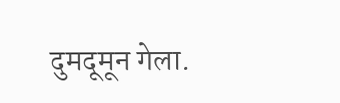दुमदूमून गेला.